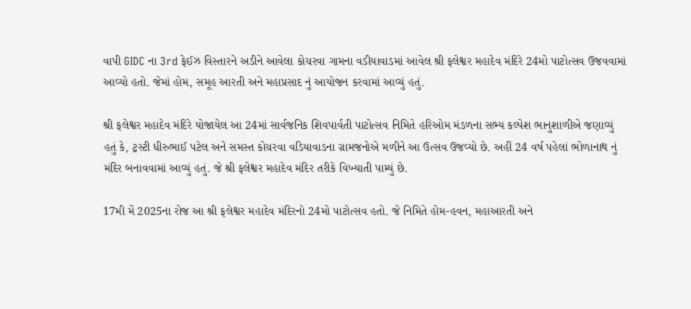વાપી GIDC ના 3rd ફેઈઝ વિસ્તારને અડીને આવેલા કોચરવા ગામના વડીયાવાડમાં આવેલ શ્રી ફલેશ્વર મહાદેવ મંદિરે 24મો પાટોત્સવ ઉજવવામાં આવ્યો હતો. જેમાં હોમ, સમૂહ આરતી અને મહાપ્રસાદ નું આયોજન કરવામાં આવ્યું હતું.

શ્રી ફલેશ્વર મહાદેવ મંદિરે યોજાયેલ આ 24માં સાર્વજનિક શિવપાર્વતી પાટોત્સવ નિમિતે હરિઓમ મંડળના સભ્ય કલ્પેશ ભાનુશાળીએ જણાવ્યું હતું કે, ટ્રસ્ટી ધીરુભાઈ પટેલ અને સમસ્ત કોચરવા વડિયાવાડના ગ્રામજનોએ મળીને આ ઉત્સવ ઉજવ્યો છે. અહીં 24 વર્ષ પહેલાં ભોળાનાથ નું મંદિર બનાવવામાં આવ્યું હતું. જે શ્રી ફલેશ્વર મહાદેવ મંદિર તરીકે વિખ્યાતી પામ્યું છે.

17મી મેં 2025ના રોજ આ શ્રી ફલેશ્વર મહાદેવ મંદિરનો 24મો પાટોત્સવ હતો. જે નિમિતે હોમ-હવન, મહાઆરતી અને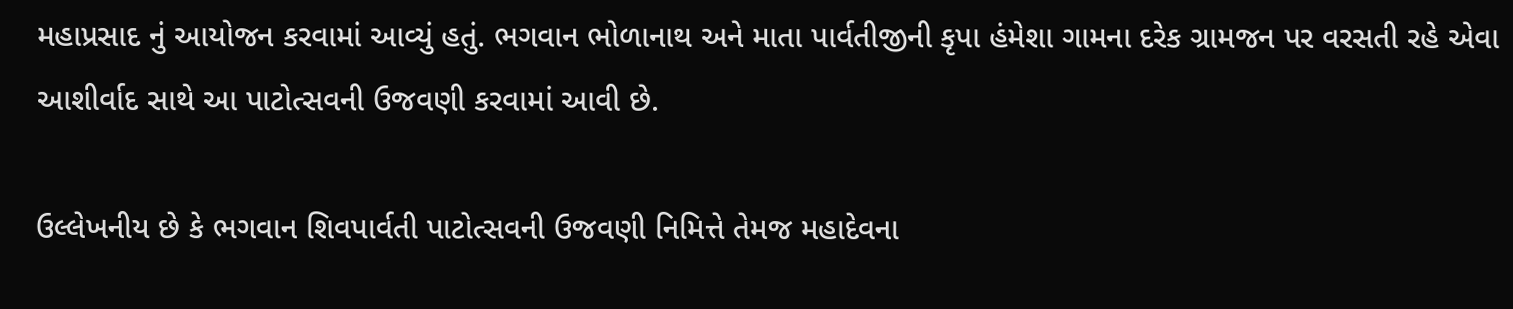મહાપ્રસાદ નું આયોજન કરવામાં આવ્યું હતું. ભગવાન ભોળાનાથ અને માતા પાર્વતીજીની કૃપા હંમેશા ગામના દરેક ગ્રામજન પર વરસતી રહે એવા આશીર્વાદ સાથે આ પાટોત્સવની ઉજવણી કરવામાં આવી છે.

ઉલ્લેખનીય છે કે ભગવાન શિવપાર્વતી પાટોત્સવની ઉજવણી નિમિત્તે તેમજ મહાદેવના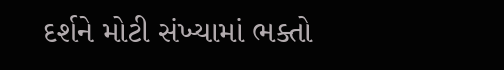દર્શને મોટી સંખ્યામાં ભક્તો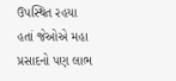ઉપસ્થિત રહયા હતાં જેઓએ મહા પ્રસાદનો પણ લાભ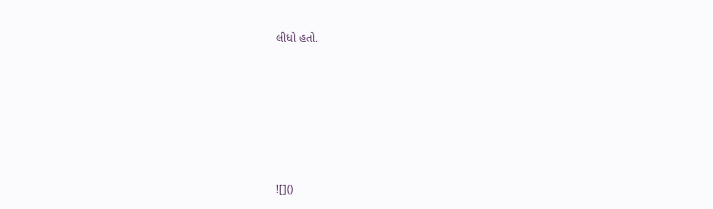લીધો હતો.






![]()